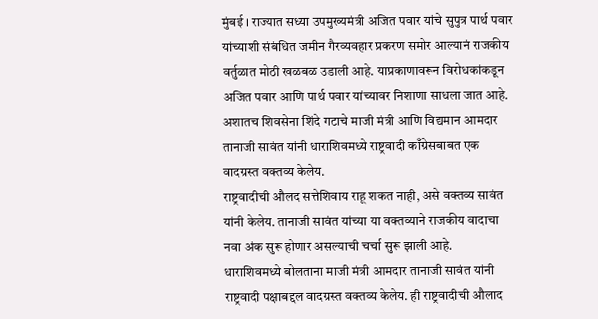मुंबई । राज्यात सध्या उपमुख्यमंत्री अजित पवार यांचे सुपुत्र पार्थ पवार यांच्याशी संबंधित जमीन गैरव्यवहार प्रकरण समोर आल्यानं राजकीय वर्तुळात मोठी खळबळ उडाली आहे. याप्रकाणावरून विरोधकांकडून अजित पवार आणि पार्थ पवार यांच्यावर निशाणा साधला जात आहे. अशातच शिवसेना शिंदे गटाचे माजी मंत्री आणि विद्यमान आमदार तानाजी सावंत यांनी धाराशिवमध्ये राष्ट्रवादी काँग्रेसबाबत एक वादग्रस्त वक्तव्य केलेय.
राष्ट्रवादीची औलद सत्तेशिवाय राहू शकत नाही, असे वक्तव्य सावंत यांनी केलेय. तानाजी सावंत यांच्या या वक्तव्याने राजकीय वादाचा नवा अंक सुरू होणार असल्याची चर्चा सुरू झाली आहे.
धाराशिवमध्ये बोलताना माजी मंत्री आमदार तानाजी सावंत यांनी राष्ट्रवादी पक्षाबद्दल वादग्रस्त वक्तव्य केलेय. ही राष्ट्रवादीची औलाद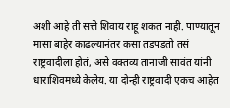अशी आहे ती सत्ते शिवाय राहू शकत नाही. पाण्यातून मासा बाहेर काढल्यानंतर कसा तडपडतो तसं राष्ट्रवादीला होतं, असे वक्तव्य तानाजी सावंत यांनी धाराशिवमध्ये केलेय. या दोन्ही राष्ट्रवादी एकच आहेत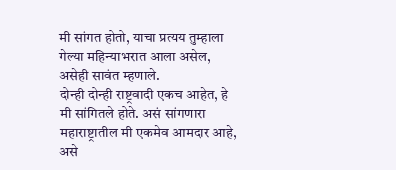मी सांगत होतो, याचा प्रत्यय तुम्हाला गेल्या महिन्याभरात आला असेल, असेही सावंत म्हणाले.
दोन्ही दोन्ही राष्ट्रवादी एकच आहेत, हे मी सांगितले होते. असं सांगणारा महाराष्ट्रातील मी एकमेव आमदार आहे, असे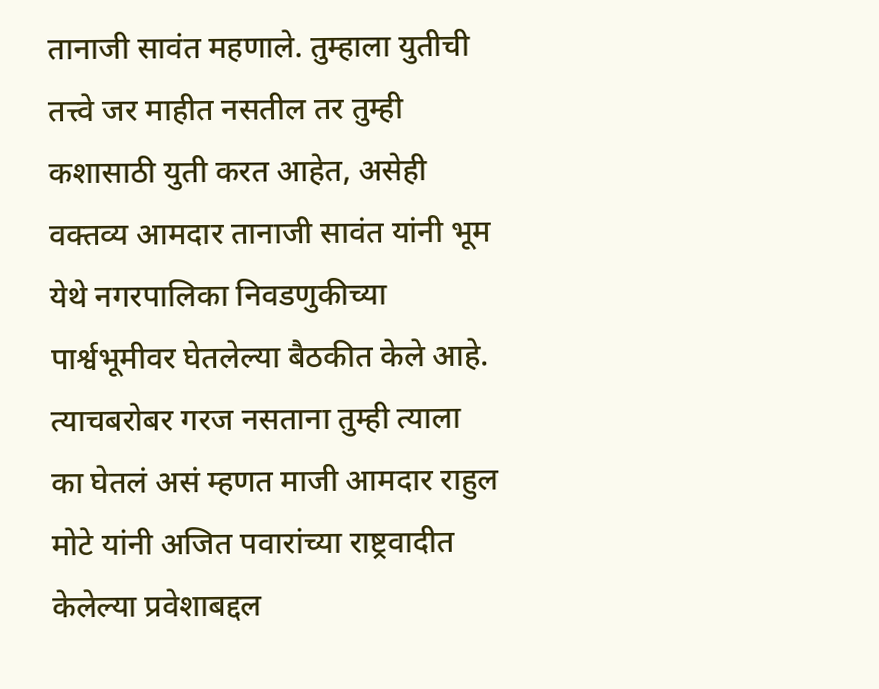तानाजी सावंत महणाले. तुम्हाला युतीची तत्त्वे जर माहीत नसतील तर तुम्ही कशासाठी युती करत आहेत, असेही वक्तव्य आमदार तानाजी सावंत यांनी भूम येथे नगरपालिका निवडणुकीच्या पार्श्वभूमीवर घेतलेल्या बैठकीत केले आहे. त्याचबरोबर गरज नसताना तुम्ही त्याला का घेतलं असं म्हणत माजी आमदार राहुल मोटे यांनी अजित पवारांच्या राष्ट्रवादीत केलेल्या प्रवेशाबद्दल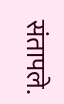संतापले.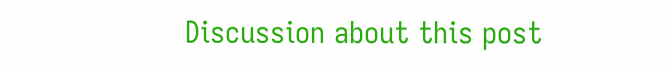Discussion about this post